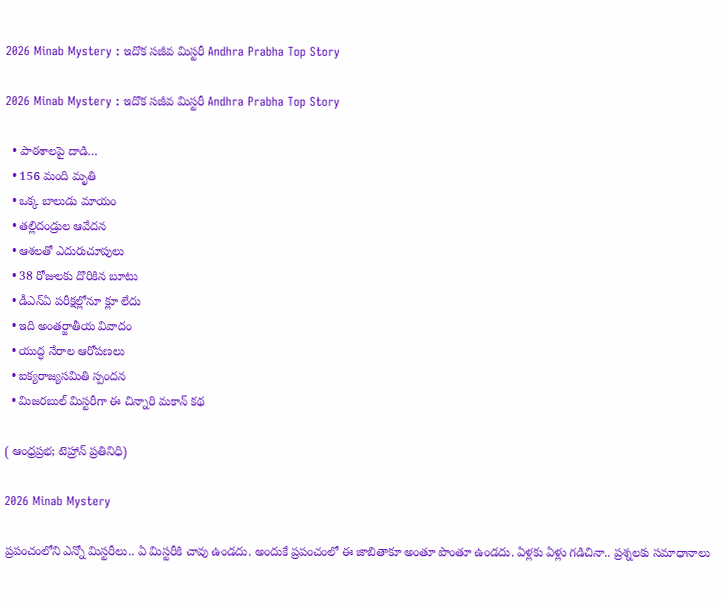2026 Minab Mystery : ఇదొక సజీవ మిస్టరీ Andhra Prabha Top Story

2026 Minab Mystery : ఇదొక సజీవ మిస్టరీ Andhra Prabha Top Story

  • పాఠశాలపై దాడి…
  • 156 మంది మృతి
  • ఒక్క బాలుడు మాయం
  • తల్లిదండ్రుల ఆవేదన
  • ఆశలతో ఎదురుచూపులు
  • 38 రోజులకు దొరికిన బూటు
  • డీఎన్ఏ పరీక్షల్లోనూ క్లూ లేదు
  • ఇది అంతర్జాతీయ వివాదం
  • యుద్ధ నేరాల ఆరోపణలు
  • ఐక్యరాజ్యసమితి స్పందన
  • మిజరబుల్ మిస్టరీగా ఈ చిన్నారి మకాన్ కథ

( ఆంధ్రప్రభ; టెహ్రాన్ ప్రతినిధి)

2026 Minab Mystery

ప్రపంచంలోని ఎన్నో మిస్టరీలు.. ఏ మిస్టరీకి చావు ఉండదు. అందుకే ప్రపంచంలో ఈ జాబితాకూ అంతూ పొంతూ ఉండదు. ఏళ్లకు ఏళ్లు గడిచినా.. ప్రశ్నలకు సమాధానాలు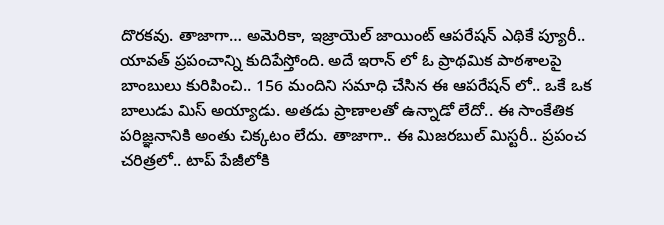దొరకవు. తాజాగా… అమెరికా, ఇజ్రాయెల్ జాయింట్ ఆపరేషన్ ఎథికే ప్యూరీ.. యావత్ ప్రపంచాన్ని కుదిపేస్తోంది. అదే ఇరాన్ లో ఓ ప్రాథమిక పాఠశాలపై బాంబులు కురిపించి.. 156 మందిని సమాధి చేసిన ఈ ఆపరేషన్ లో.. ఒకే ఒక బాలుడు మిస్ అయ్యాడు. అతడు ప్రాణాలతో ఉన్నాడో లేదో.. ఈ సాంకేతిక పరిజ్ఞనానికి అంతు చిక్కటం లేదు. తాజాగా.. ఈ మిజరబుల్ మిస్టరీ.. ప్రపంచ చరిత్రలో.. టాప్ పేజీలోకి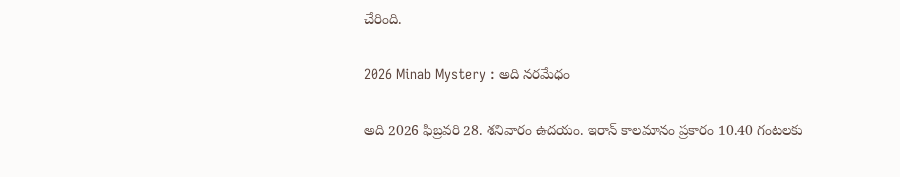చేరింది.

2026 Minab Mystery : అది న‌ర‌మేధం

అది 2026 ఫిబ్రవరి 28. శనివారం ఉదయం. ఇరాన్ కాలమానం ప్రకారం 10.40 గంటలకు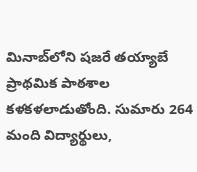మినాబ్‌లోని షజరే తయ్యాబే ప్రాథమిక పాఠశాల క‌ళ‌క‌ళ‌లాడుతోంది. సుమారు 264 మంది విద్యార్థులు,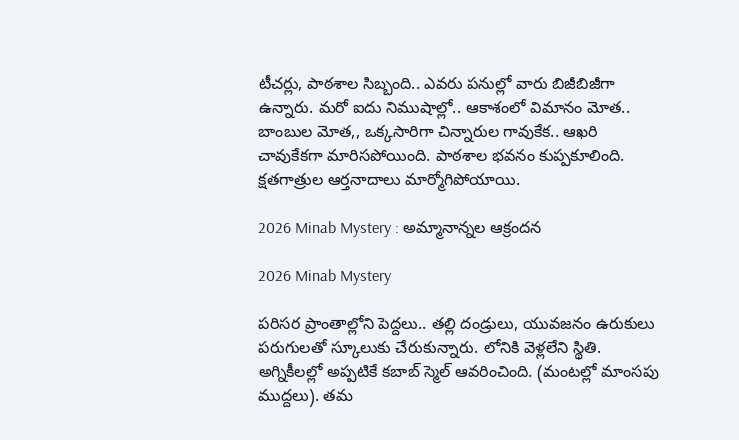టీచ‌ర్లు, పాఠ‌శాల సిబ్బంది.. ఎవ‌రు ప‌నుల్లో వారు బిజీబిజీగా ఉన్నారు. మరో ఐదు నిముషాల్లో.. ఆకాశంలో విమానం మోత.. బాంబుల మోత,, ఒక్కసారిగా చిన్నారుల గావుకేక.. ఆఖరి చావుకేకగా మారిసపోయింది. పాఠశాల భవనం కుప్పకూలింది. క్షతగాత్రుల ఆర్తనాదాలు మార్మోగిపోయాయి.

2026 Minab Mystery : అమ్మానాన్నల ఆక్రందన

2026 Minab Mystery

పరిసర ప్రాంతాల్లోని పెద్దలు.. తల్లి దండ్రులు, యువజనం ఉరుకులు పరుగులతో స్కూలుకు చేరుకున్నారు. లోనికి వెళ్లలేని స్థితి. అగ్నికీలల్లో అప్పటికే కబాబ్ స్మెల్ ఆవరించింది. (మంటల్లో మాంసపు ముద్దలు). తమ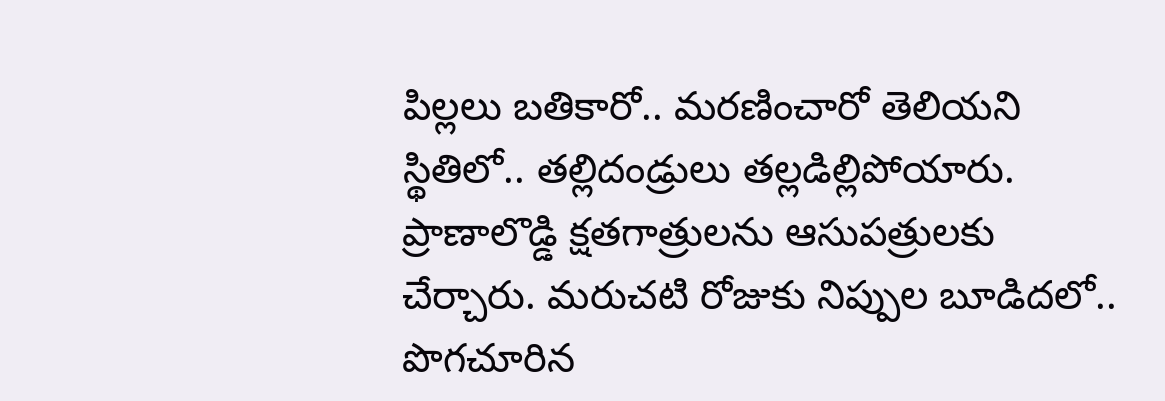పిల్లలు బతికారో.. మరణించారో తెలియని స్థితిలో.. తల్లిదండ్రులు తల్లడిల్లిపోయారు. ప్రాణాలొడ్డి క్షతగాత్రులను ఆసుపత్రులకు చేర్చారు. మరుచటి రోజుకు నిప్పుల బూడిదలో.. పొగచూరిన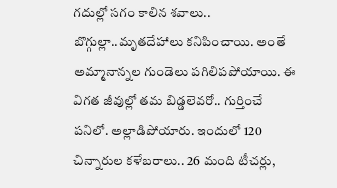గదుల్లో సగం కాలిన శవాలు.. బొగ్గుల్లా..మృతదేహాలు కనిపించాయి. అంతే అమ్మానాన్నల గుండెలు పగిలిపపోయాయి. ఈ విగత జీవుల్లో తమ బిడ్డలెవరో.. గుర్తించే పనిలో. అల్లాడిపోయారు. ఇందులో 120 చిన్నారుల కళేబరాలు.. 26 మంది టీచర్లు,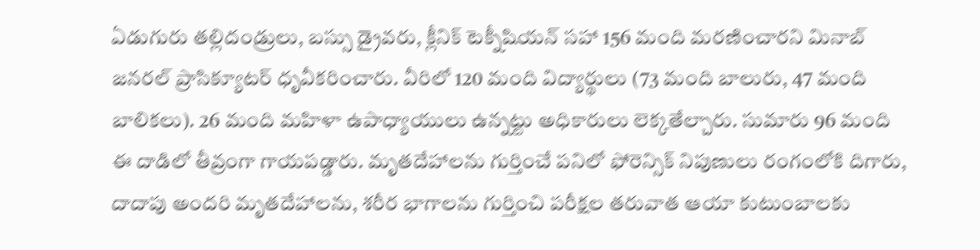ఏడుగురు తల్లిదండ్రులు, బస్సు డ్రైవరు, క్లీనిక్ టెక్నీషియన్ సహా 156 మంది మరణించారని మినాబ్ జనరల్ ప్రాసిక్యూటర్ ధృవీకరించారు. వీరిలో 120 మంది విద్యార్థులు (73 మంది బాలురు, 47 మంది బాలికలు). 26 మంది మహిళా ఉపాధ్యాయులు ఉన్నట్టు అధికారులు లెక్కతేల్చారు. సుమారు 96 మంది ఈ దాడిలో తీవ్రంగా గాయపడ్డారు. మృతదేహాలను గుర్తించే పనిలో ఫోరెన్సిక్ నిపుణులు రంగంలోకి దిగారు, దాదాపు అందరి మృతదేహాలను, శరీర భాగాలను గుర్తించి పరీక్షల తరువాత ఆయా కుటుంబాలకు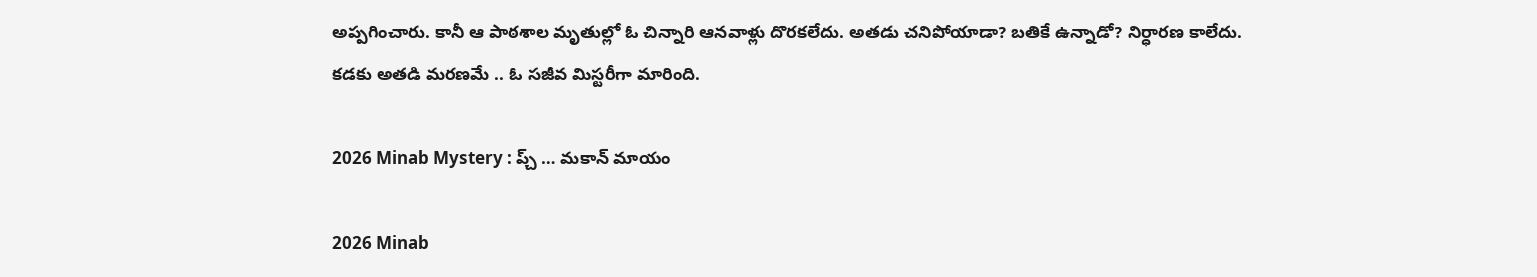అప్పగించారు. కానీ ఆ పాఠశాల మృతుల్లో ఓ చిన్నారి ఆనవాళ్లు దొరకలేదు. అతడు చనిపోయాడా? బతికే ఉన్నాడో? నిర్ధారణ కాలేదు. కడకు అతడి మరణమే .. ఓ సజీవ మిస్టరీగా మారింది.

2026 Minab Mystery : ప్చ్ … మకాన్ మాయం

2026 Minab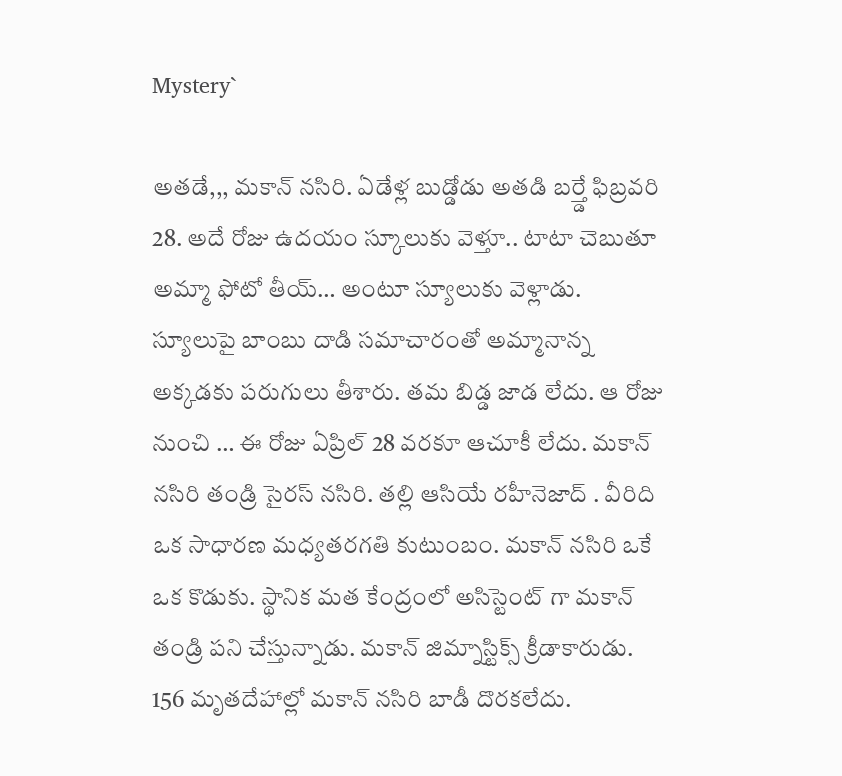Mystery`

అతడే,,, మకాన్ నసిరి. ఏడేళ్ల బుడ్డోడు అతడి బర్త్డే ఫిబ్రవరి 28. అదే రోజు ఉదయం స్కూలుకు వెళ్తూ.. టాటా చెబుతూ అమ్మా ఫోటో తీయ్… అంటూ స్యూలుకు వెళ్లాడు. స్యూలుపై బాంబు దాడి సమాచారంతో అమ్మానాన్న అక్కడకు పరుగులు తీశారు. తమ బిడ్డ జాడ లేదు. ఆ రోజు నుంచి … ఈ రోజు ఏప్రిల్ 28 వరకూ ఆచూకీ లేదు. మకాన్ నసిరి తండ్రి సైరస్ నసిరి. తల్లి ఆసియే రహీనెజాద్ . వీరిది ఒక సాధారణ మధ్యతరగతి కుటుంబం. మకాన్ నసిరి ఒకే ఒక కొడుకు. స్థానిక మత కేంద్రంలో అసిస్టెంట్ గా మకాన్ తండ్రి పని చేస్తున్నాడు. మకాన్ జిమ్నాస్టిక్స్ క్రీడాకారుడు. 156 మృతదేహాల్లో మకాన్ నసిరి బాడీ దొరకలేదు.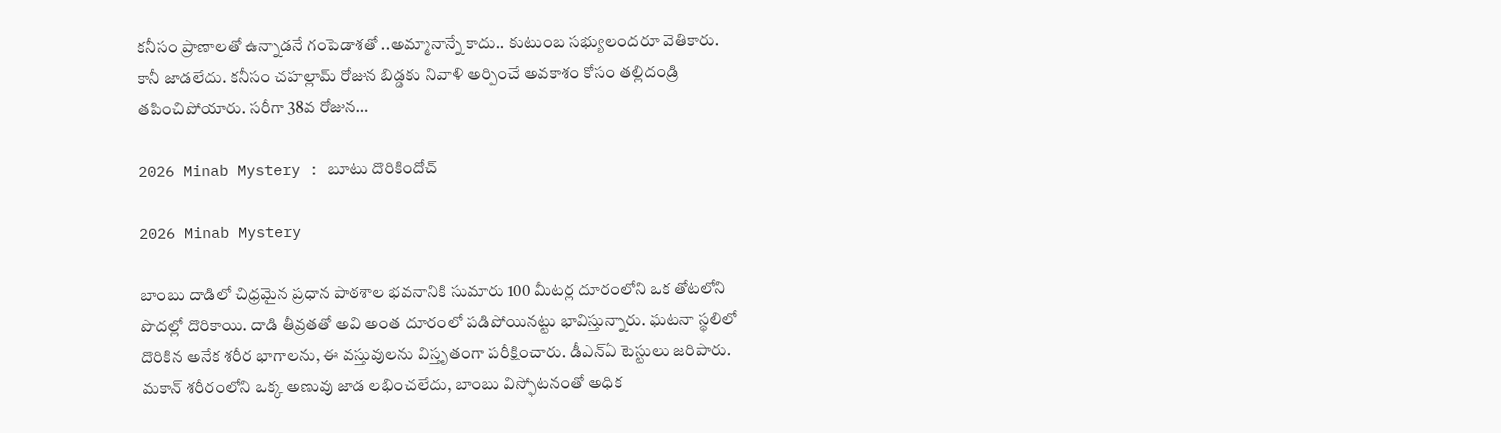కనీసం ప్రాణాలతో ఉన్నాడనే గంపెడాశతో ..అమ్మానాన్నే కాదు.. కుటుంబ సభ్యులందరూ వెతికారు. కానీ జాడలేదు. కనీసం చహల్లామ్ రోజున బిడ్డకు నివాళి అర్పించే అవకాశం కోసం తల్లిదండ్రి తపించిపోయారు. సరీగా 38వ రోజున…

2026 Minab Mystery : బూటు దొరికిందోచ్

2026 Minab Mystery

బాంబు దాడిలో చిధ్ర‌మైన ప్రధాన పాఠశాల భవనానికి సుమారు 100 మీటర్ల దూరంలోని ఒక తోటలోని పొదల్లో దొరికాయి. దాడి తీవ్రతతో అవి అంత దూరంలో పడిపోయిన‌ట్టు భావిస్తున్నారు. ఘటనా స్థలిలో దొరికిన అనేక శరీర భాగాలను, ఈ వస్తువులను విస్తృతంగా ప‌రీక్షించారు. డీఎన్ఏ టెస్టులు జ‌రిపారు. మకాన్ శరీరంలోని ఒక్క అణువు జాడ ల‌భించ‌లేదు, బాంబు విస్ఫోటనంతో అధిక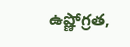ఉష్ణోగ్రత,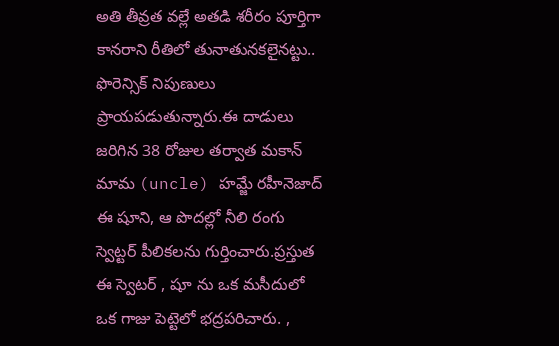అతి తీవ్రత వల్లే అతడి శరీరం పూర్తిగా కాన‌రాని రీతిలో తునాతున‌క‌లైన‌ట్టు.. ఫొరెన్సిక్ నిపుణులు ప్రాయపడుతున్నారు.ఈ దాడులు జరిగిన 38 రోజుల తర్వాత మకాన్ మామ (uncle) హమ్జే రహీనెజాద్ ఈ షూని, ఆ పొద‌ల్లో నీలి రంగు స్వెట్ట‌ర్ పీలిక‌ల‌ను గుర్తించారు.ప్రస్తుత ఈ స్వెటర్ , షూ ను ఒక మసీదులో ఒక గాజు పెట్టెలో భద్రపరిచారు. ,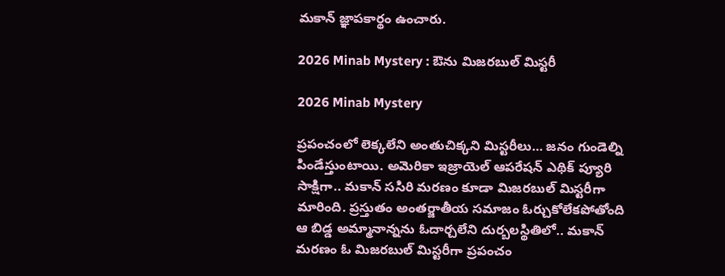మ‌కాన్ జ్ఞాపకార్థం ఉంచారు.

2026 Minab Mystery : ఔను మిజరబుల్ మిస్టరీ

2026 Minab Mystery

ప్రపంచంలో లెక్కలేని అంతుచిక్కని మిస్టరీలు… జనం గుండెల్ని పిండేస్తుంటాయి. అమెరికా ఇజ్రాయెల్ ఆపరేషన్ ఎథిక్ ప్యూరి సాక్షిగా.. మకాన్ ససిరి మరణం కూడా మిజరబుల్ మిస్టరీగా మారింది. ప్రస్తుతం అంతర్జాతీయ సమాజం ఓర్చుకోలేకపోతోంది ఆ బిడ్డ అమ్మానాన్నను ఓదార్చలేని దుర్బలస్థితిలో.. మకాన్ మరణం ఓ మిజరబుల్ మిస్టరీగా ప్రపంచం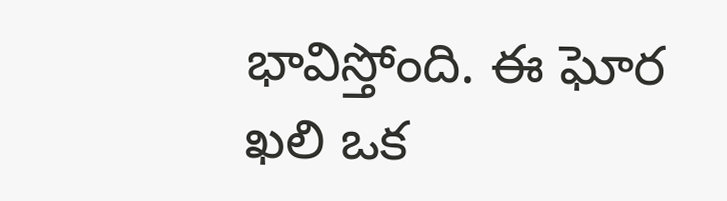భావిస్తోంది. ఈ ఘోర ఖలి ఒక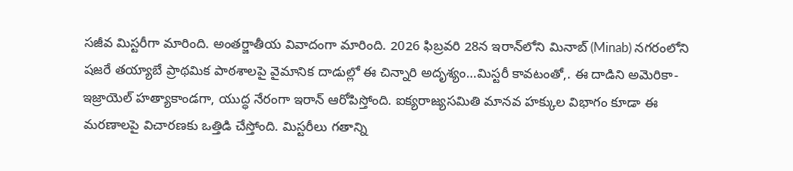సజీవ మిస్టరీగా మారింది. అంతర్జాతీయ వివాదంగా మారింది. 2026 ఫిబ్రవరి 28న ఇరాన్‌లోని మినాబ్ (Minab) నగరంలోని షజరే తయ్యాబే ప్రాథమిక పాఠశాలపై వైమానిక దాడుల్లో ఈ చిన్నారి అదృశ్యం…మిస్టరీ కావటంతో,. ఈ దాడిని అమెరికా-ఇజ్రాయెల్ హత్యాకాండగా, యుద్ధ నేరంగా ఇరాన్ ఆరోపిస్తోంది. ఐక్యరాజ్యసమితి మానవ హక్కుల విభాగం కూడా ఈ మరణాలపై విచారణకు ఒత్తిడి చేస్తోంది. మిస్టరీలు గతాన్ని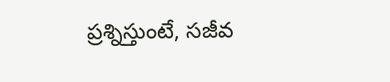ప్రశ్నిస్తుంటే, సజీవ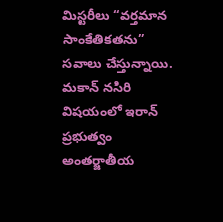మిస్టరీలు “వర్తమాన సాంకేతికతను” సవాలు చేస్తున్నాయి. మకాన్ నసిరి విషయంలో ఇరాన్ ప్రభుత్వం అంతర్జాతీయ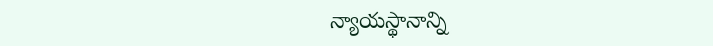న్యాయస్థానాన్ని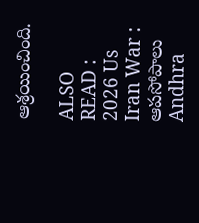ఆశ్రయించింది.

ALSO READ : 2026 Us Iran War : ఆపసోపాలు Andhra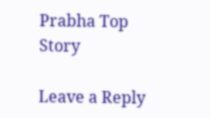Prabha Top Story

Leave a Reply